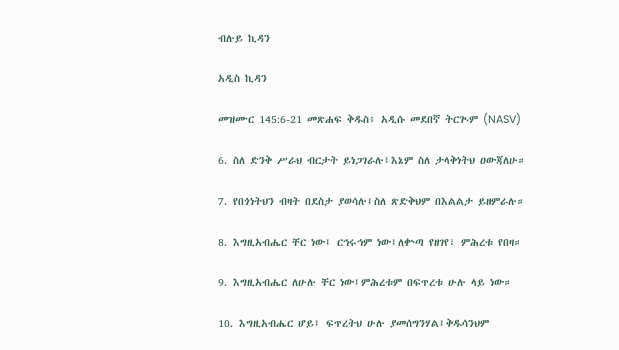ብሉይ ኪዳን

አዲስ ኪዳን

መዝሙር 145:6-21 መጽሐፍ ቅዱስ፥ አዲሱ መደበኛ ትርጒም (NASV)

6. ስለ ድንቅ ሥራህ ብርታት ይነጋገራሉ፤እኔም ስለ ታላቅነትህ ዐውጃለሁ።

7. የበጎነትህን ብዛት በደስታ ያወሳሉ፤ስለ ጽድቅህም በእልልታ ይዘምራሉ።

8. እግዚአብሔር ቸር ነው፤ ርኅሩኅም ነው፤ለቍጣ የዘገየ፣ ምሕረቱ የበዛ።

9. እግዚአብሔር ለሁሉ ቸር ነው፤ምሕረቱም በፍጥረቱ ሁሉ ላይ ነው።

10. እግዚአብሔር ሆይ፤ ፍጥረትህ ሁሉ ያመሰግንሃል፤ቅዱሳንህም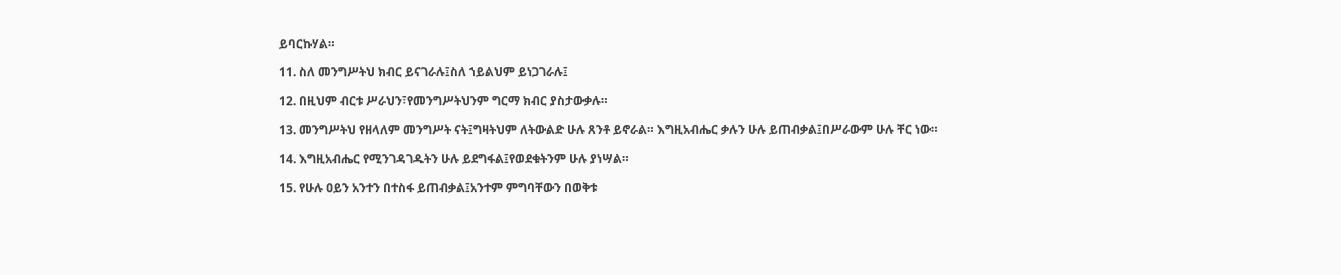ይባርኩሃል።

11. ስለ መንግሥትህ ክብር ይናገራሉ፤ስለ ኀይልህም ይነጋገራሉ፤

12. በዚህም ብርቱ ሥራህን፣የመንግሥትህንም ግርማ ክብር ያስታውቃሉ።

13. መንግሥትህ የዘላለም መንግሥት ናት፤ግዛትህም ለትውልድ ሁሉ ጸንቶ ይኖራል። እግዚአብሔር ቃሉን ሁሉ ይጠብቃል፤በሥራውም ሁሉ ቸር ነው።

14. እግዚአብሔር የሚንገዳገዱትን ሁሉ ይደግፋል፤የወደቁትንም ሁሉ ያነሣል።

15. የሁሉ ዐይን አንተን በተስፋ ይጠብቃል፤አንተም ምግባቸውን በወቅቱ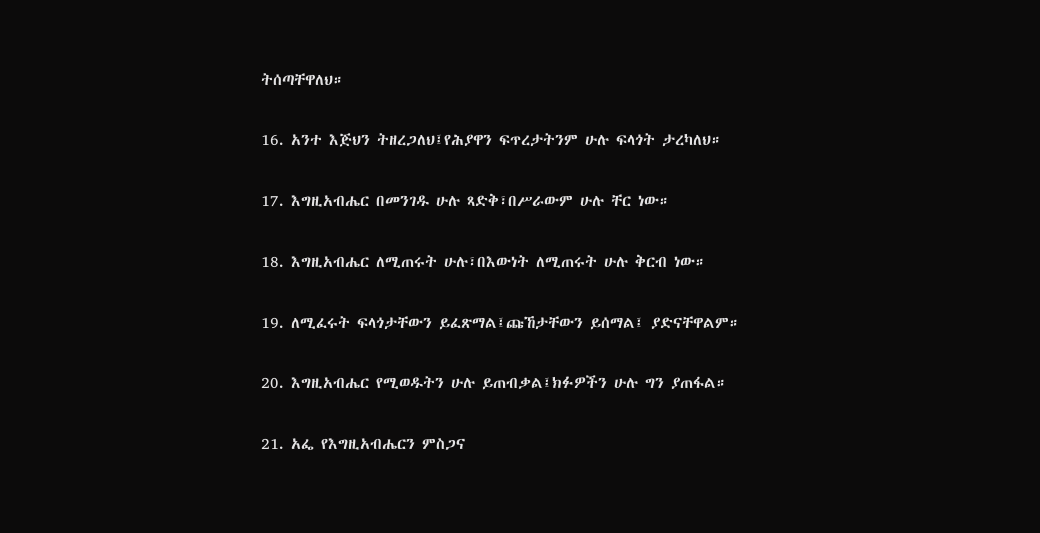ትሰጣቸዋለህ።

16. አንተ እጅህን ትዘረጋለህ፤የሕያዋን ፍጥረታትንም ሁሉ ፍላጎት ታረካለህ።

17. እግዚአብሔር በመንገዱ ሁሉ ጻድቅ፣በሥራውም ሁሉ ቸር ነው።

18. እግዚአብሔር ለሚጠሩት ሁሉ፣በእውነት ለሚጠሩት ሁሉ ቅርብ ነው።

19. ለሚፈሩት ፍላጎታቸውን ይፈጽማል፤ጩኸታቸውን ይሰማል፤ ያድናቸዋልም።

20. እግዚአብሔር የሚወዱትን ሁሉ ይጠብቃል፤ክፉዎችን ሁሉ ግን ያጠፋል።

21. አፌ የእግዚአብሔርን ምስጋና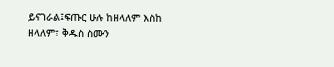ይናገራል፤ፍጡር ሁሉ ከዘላለም እስከ ዘላለም፣ ቅዱስ ስሙን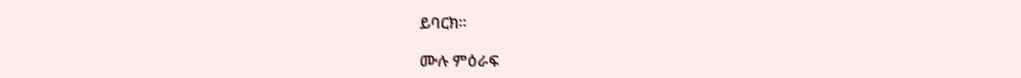ይባርክ።

ሙሉ ምዕራፍ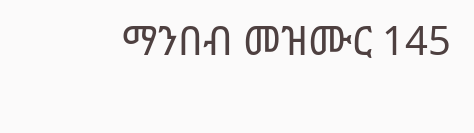ማንበብ መዝሙር 145